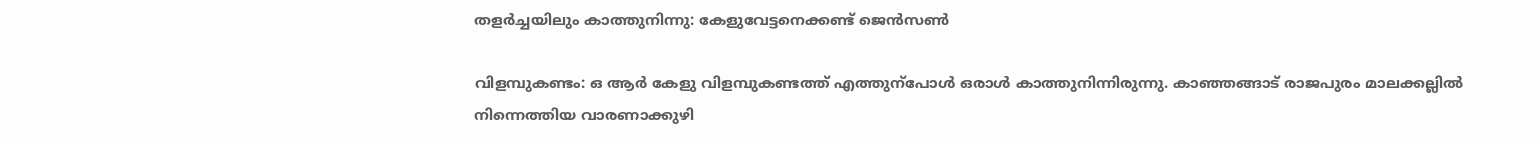തളർച്ചയിലും കാത്തുനിന്നു: കേളുവേട്ടനെക്കണ്ട്‌ ജെൻസൺ

വിളമ്പുകണ്ടം: ഒ ആർ കേളു വിളമ്പുകണ്ടത്ത്‌ എത്തുന്പോൾ ഒരാൾ കാത്തുനിന്നിരുന്നു. കാഞ്ഞങ്ങാട്‌ രാജപുരം മാലക്കല്ലിൽ നിന്നെത്തിയ വാരണാക്കുഴി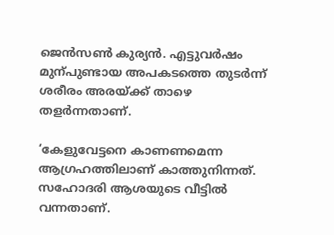ജെൻസൺ കുര്യൻ. എട്ടുവർഷം മുന്പുണ്ടായ അപകടത്തെ തുടർന്ന്‌ ശരീരം അരയ്‌ക്ക്‌ താഴെ തളർന്നതാണ്‌.

‘കേളുവേട്ടനെ കാണണമെന്ന ആഗ്രഹത്തിലാണ്‌ കാത്തുനിന്നത്‌. സഹോദരി ആശയുടെ വീട്ടിൽ വന്നതാണ്‌.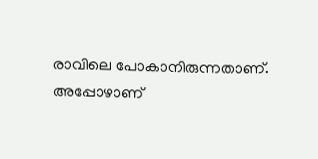രാവിലെ പോകാനിരുന്നതാണ്‌. അപ്പോഴാണ്‌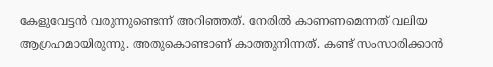കേളുവേട്ടൻ വരുന്നുണ്ടെന്ന്‌ അറിഞ്ഞത്‌. നേരിൽ കാണണമെന്നത്‌ വലിയ ആഗ്രഹമായിരുന്നു. അതുകൊണ്ടാണ്‌ കാത്തുനിന്നത്‌. കണ്ട്‌ സംസാരിക്കാൻ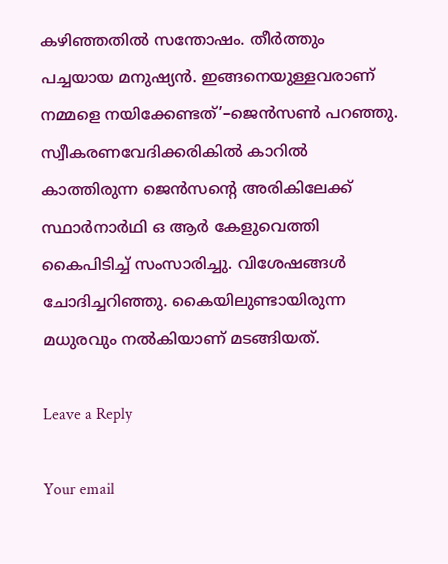കഴിഞ്ഞതിൽ സന്തോഷം. തീർത്തും പച്ചയായ മനുഷ്യൻ. ഇങ്ങനെയുള്ളവരാണ്‌ നമ്മളെ നയിക്കേണ്ടത്‌’–ജെൻസൺ പറഞ്ഞു. സ്വീകരണവേദിക്കരികിൽ കാറിൽ കാത്തിരുന്ന ജെൻസന്റെ അരികിലേക്ക്‌ സ്ഥാർനാർഥി ഒ ആർ കേളുവെത്തി കൈപിടിച്ച്‌ സംസാരിച്ചു. വിശേഷങ്ങൾ ചോദിച്ചറിഞ്ഞു. കൈയിലുണ്ടായിരുന്ന മധുരവും നൽകിയാണ്‌ മടങ്ങിയത്‌.

Leave a Reply

Your email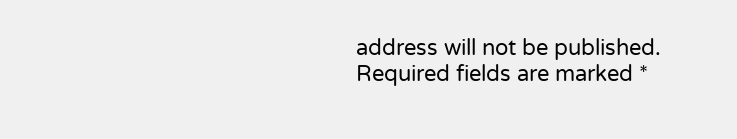address will not be published. Required fields are marked *